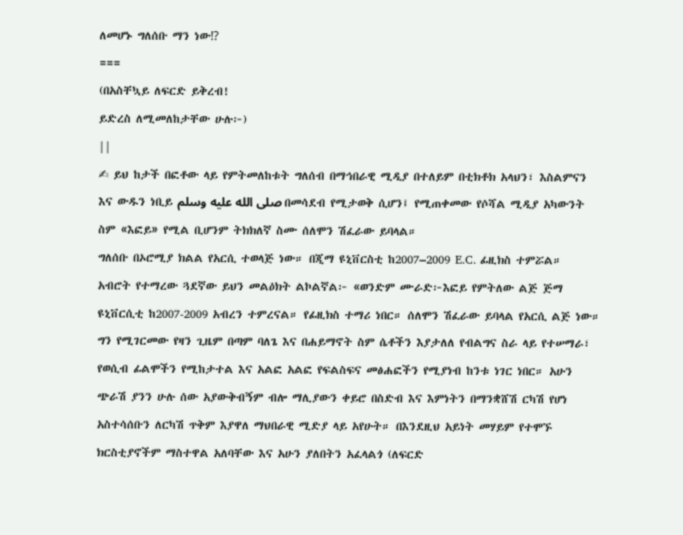ለመሆኑ ግለሰቡ ማን ነው⁉
===
(በአስቸኳይ ለፍርድ ይቅረብ!
ይድረስ ለሚመለከታቸው ሁሉ፦)
||
✍ ይህ ከታች በፎቶው ላይ የምትመለከቱት ግለሰብ በማኅበራዊ ሚዲያ በተለይም በቲክቶክ አላህን፣ እስልምናን እና ውዱን ነቢይ صلى الله عليه وسلم በመሳደብ የሚታወቅ ሲሆን፤ የሚጠቀመው የሶሻል ሚዲያ አካውንት ስም «እፎይ» የሚል ቢሆንም ትክክለኛ ስሙ ሰለሞን ሽፈራው ይባላል።
ግለሰቡ በኦሮሚያ ክልል የአርሲ ተወላጅ ነው። በጂማ ዩኒቨርስቲ ከ2007–2009 E.C. ፊዚክስ ተምሯል።
አብሮት የተማረው ጓደኛው ይህን መልዕክት ልኮልኛል፦ «ወንድም ሙራድ፦እፎይ የምትለው ልጅ ጅማ ዩኒቨርሲቲ ከ2007-2009 አብረን ተምረናል። የፊዚክስ ተማሪ ነበር። ሰለሞን ሽፈራው ይባላል የአርሲ ልጅ ነው። ግን የሚገርመው የዛን ጊዜም በጣም ባለጌ እና በሐይማኖት ስም ሴቶችን እያታለለ የብልግና ስራ ላይ የተሠማራ፣ የወሲብ ፊልሞችን የሚከታተል እና አልፎ አልፎ የፍልስፍና መፅሐፎችን የሚያነብ ከንቱ ነገር ነበር። አሁን ጭራሽ ያንን ሁሉ ሰው አያውቅብኝም ብሎ ማሊያውን ቀይሮ በስድብ እና እምነትን በማንቋሸሽ ርካሽ የሆነ አስተሳሰቡን ለርካሽ ጥቅም እያዋለ ማህበራዊ ሚድያ ላይ አየሁት። በእንደዚህ አይነት መሃይም የተሞኙ ክርስቲያኖችም ማስተዋል አለባቸው እና አሁን ያለበትን አፈላልጎ (ለፍርድ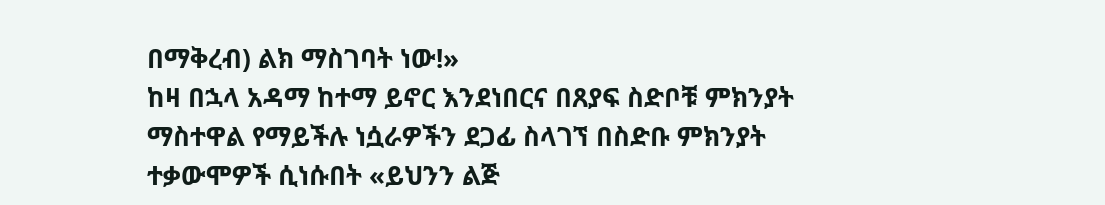በማቅረብ) ልክ ማስገባት ነው!»
ከዛ በኋላ አዳማ ከተማ ይኖር እንደነበርና በጸያፍ ስድቦቹ ምክንያት ማስተዋል የማይችሉ ነሷራዎችን ደጋፊ ስላገኘ በስድቡ ምክንያት ተቃውሞዎች ሲነሱበት «ይህንን ልጅ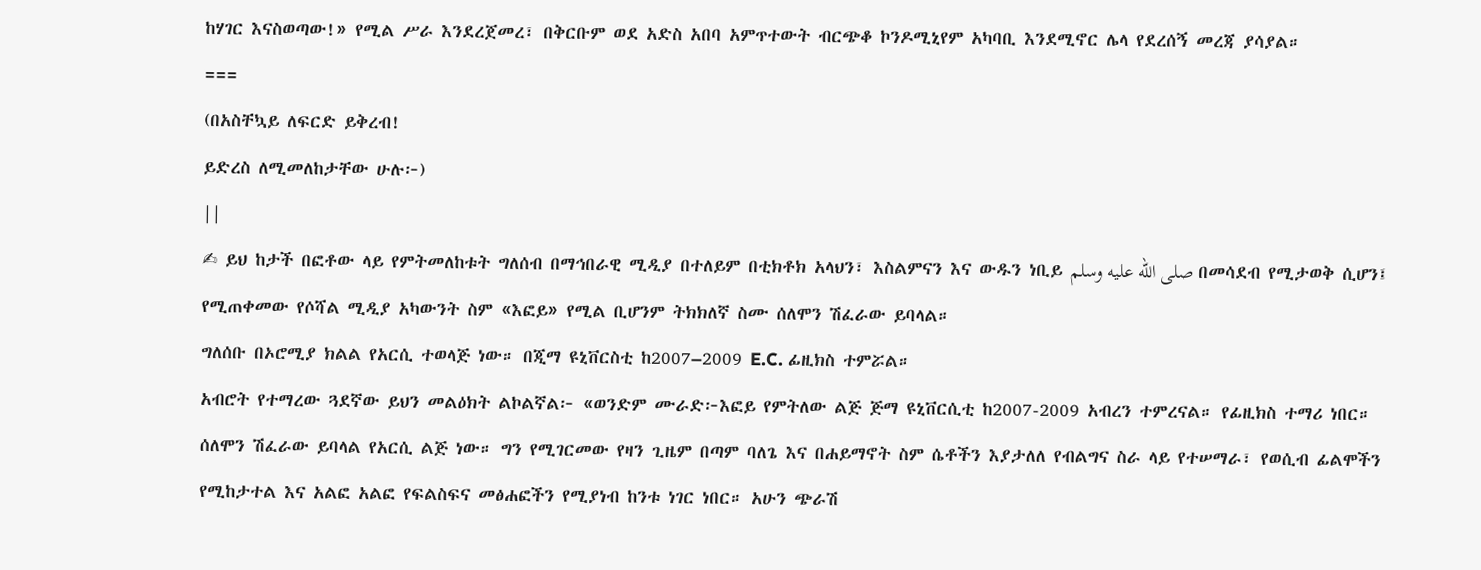ከሃገር እናስወጣው!» የሚል ሥራ እንደረጀመረ፣ በቅርቡም ወደ አድስ አበባ አምጥተውት ብርጭቆ ኮንዶሚኒየም አካባቢ እንደሚኖር ሌላ የደረሰኝ መረጃ ያሳያል።
===
(በአስቸኳይ ለፍርድ ይቅረብ!
ይድረስ ለሚመለከታቸው ሁሉ፦)
||
✍ ይህ ከታች በፎቶው ላይ የምትመለከቱት ግለሰብ በማኅበራዊ ሚዲያ በተለይም በቲክቶክ አላህን፣ እስልምናን እና ውዱን ነቢይ صلى الله عليه وسلم በመሳደብ የሚታወቅ ሲሆን፤ የሚጠቀመው የሶሻል ሚዲያ አካውንት ስም «እፎይ» የሚል ቢሆንም ትክክለኛ ስሙ ሰለሞን ሽፈራው ይባላል።
ግለሰቡ በኦሮሚያ ክልል የአርሲ ተወላጅ ነው። በጂማ ዩኒቨርስቲ ከ2007–2009 E.C. ፊዚክስ ተምሯል።
አብሮት የተማረው ጓደኛው ይህን መልዕክት ልኮልኛል፦ «ወንድም ሙራድ፦እፎይ የምትለው ልጅ ጅማ ዩኒቨርሲቲ ከ2007-2009 አብረን ተምረናል። የፊዚክስ ተማሪ ነበር። ሰለሞን ሽፈራው ይባላል የአርሲ ልጅ ነው። ግን የሚገርመው የዛን ጊዜም በጣም ባለጌ እና በሐይማኖት ስም ሴቶችን እያታለለ የብልግና ስራ ላይ የተሠማራ፣ የወሲብ ፊልሞችን የሚከታተል እና አልፎ አልፎ የፍልስፍና መፅሐፎችን የሚያነብ ከንቱ ነገር ነበር። አሁን ጭራሽ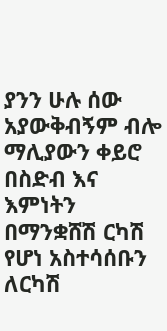ያንን ሁሉ ሰው አያውቅብኝም ብሎ ማሊያውን ቀይሮ በስድብ እና እምነትን በማንቋሸሽ ርካሽ የሆነ አስተሳሰቡን ለርካሽ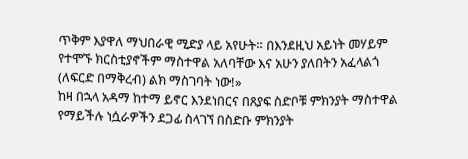ጥቅም እያዋለ ማህበራዊ ሚድያ ላይ አየሁት። በእንደዚህ አይነት መሃይም የተሞኙ ክርስቲያኖችም ማስተዋል አለባቸው እና አሁን ያለበትን አፈላልጎ (ለፍርድ በማቅረብ) ልክ ማስገባት ነው!»
ከዛ በኋላ አዳማ ከተማ ይኖር እንደነበርና በጸያፍ ስድቦቹ ምክንያት ማስተዋል የማይችሉ ነሷራዎችን ደጋፊ ስላገኘ በስድቡ ምክንያት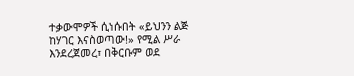ተቃውሞዎች ሲነሱበት «ይህንን ልጅ ከሃገር እናስወጣው!» የሚል ሥራ እንደረጀመረ፣ በቅርቡም ወደ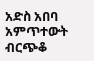አድስ አበባ አምጥተውት ብርጭቆ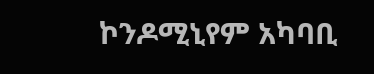ኮንዶሚኒየም አካባቢ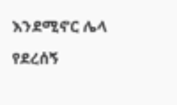እንደሚኖር ሌላ የደረሰኝ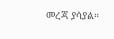መረጃ ያሳያል።